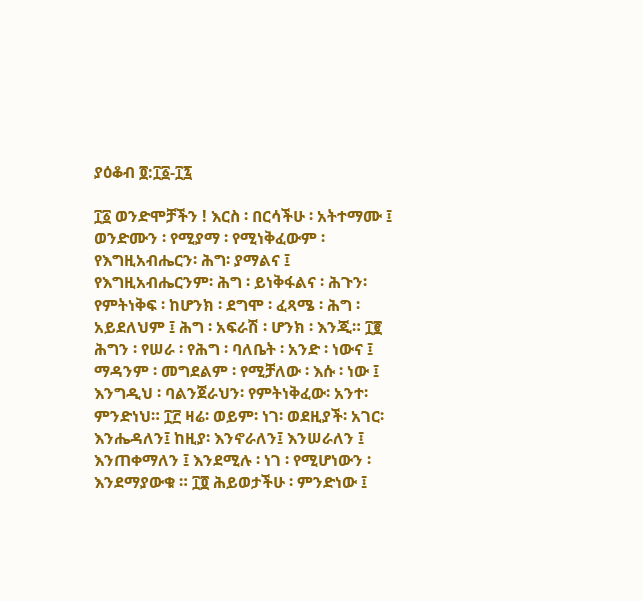ያዕቆብ ፬:፲፩-፲፯

፲፩ ወንድሞቻችን ! እርስ ፡ በርሳችሁ ፡ አትተማሙ ፤ ወንድሙን ፡ የሚያማ ፡ የሚነቅፈውም ፡ የእግዚአብሔርን፡ ሕግ፡ ያማልና ፤ የእግዚአብሔርንም፡ ሕግ ፡ ይነቅፋልና ፡ ሕጉን፡ የምትነቅፍ ፡ ከሆንክ ፡ ደግሞ ፡ ፈጻሜ ፡ ሕግ ፡ አይደለህም ፤ ሕግ ፡ አፍራሽ ፡ ሆንክ ፡ እንጂ። ፲፪ ሕግን ፡ የሠራ ፡ የሕግ ፡ ባለቤት ፡ አንድ ፡ ነውና ፤ ማዳንም ፡ መግደልም ፡ የሚቻለው ፡ እሱ ፡ ነው ፤ እንግዲህ ፡ ባልንጀራህን፡ የምትነቅፈው፡ አንተ፡ ምንድነህ። ፲፫ ዛሬ፡ ወይም፡ ነገ፡ ወደዚያች፡ አገር፡ እንሔዳለን፤ ከዚያ፡ እንኖራለን፤ እንሠራለን ፤ እንጠቀማለን ፤ እንደሚሉ ፡ ነገ ፡ የሚሆነውን ፡ እንደማያውቁ ። ፲፬ ሕይወታችሁ ፡ ምንድነው ፤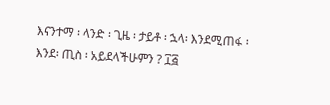እናንተማ ፡ ላንድ ፡ ጊዜ ፡ ታይቶ ፡ ኋላ፡ እንደሚጠፋ ፡ እንደ፡ ጢስ ፡ አይደላችሁምን ? ፲፭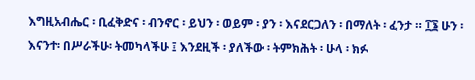እግዚአብሔር ፡ ቢፈቅድና ፡ ብንኖር ፡ ይህን ፡ ወይም ፡ ያን ፡ እናደርጋለን ፡ በማለት ፡ ፈንታ ። ፲፮ ሁን ፡እናንተ፡ በሥራችሁ፡ ትመካላችሁ ፤ እንደዚች ፡ ያለችው ፡ ትምክሕት ፡ ሁላ ፡ ክፉ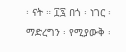፡ ናት ። ፲፯ በጎ ፡ ነገር ፡ ማድረግን ፡ የሚያውቅ ፡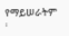የማይሠራትም ፡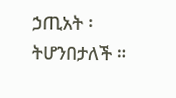ኃጢአት ፡ ትሆንበታለች ።